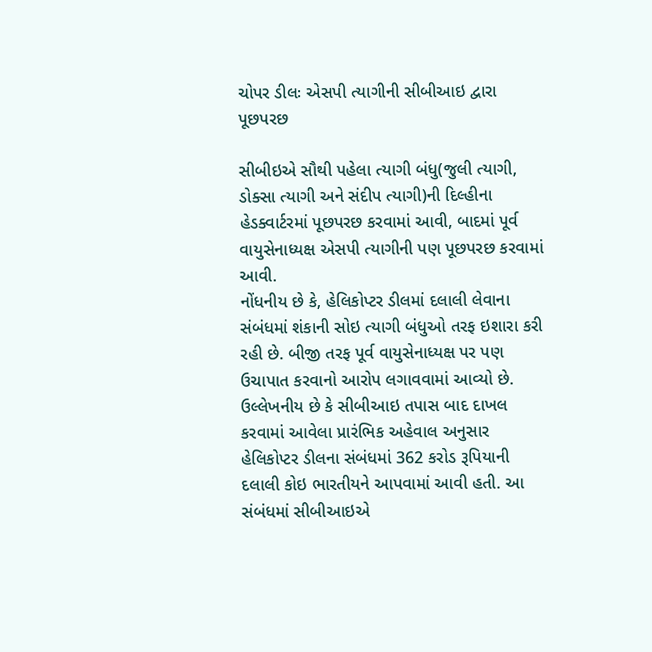ચોપર ડીલઃ એસપી ત્યાગીની સીબીઆઇ દ્વારા પૂછપરછ

સીબીઇએ સૌથી પહેલા ત્યાગી બંધુ(જુલી ત્યાગી, ડોક્સા ત્યાગી અને સંદીપ ત્યાગી)ની દિલ્હીના હેડક્વાર્ટરમાં પૂછપરછ કરવામાં આવી, બાદમાં પૂર્વ વાયુસેનાધ્યક્ષ એસપી ત્યાગીની પણ પૂછપરછ કરવામાં આવી.
નોંધનીય છે કે, હેલિકોપ્ટર ડીલમાં દલાલી લેવાના સંબંધમાં શંકાની સોઇ ત્યાગી બંધુઓ તરફ ઇશારા કરી રહી છે. બીજી તરફ પૂર્વ વાયુસેનાધ્યક્ષ પર પણ ઉચાપાત કરવાનો આરોપ લગાવવામાં આવ્યો છે.
ઉલ્લેખનીય છે કે સીબીઆઇ તપાસ બાદ દાખલ કરવામાં આવેલા પ્રારંભિક અહેવાલ અનુસાર હેલિકોપ્ટર ડીલના સંબંધમાં 362 કરોડ રૂપિયાની દલાલી કોઇ ભારતીયને આપવામાં આવી હતી. આ સંબંધમાં સીબીઆઇએ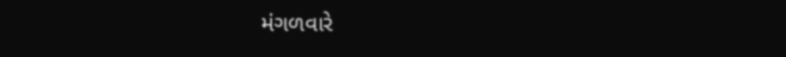મંગળવારે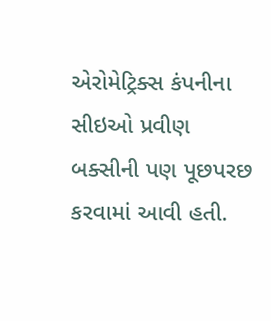એરોમેટ્રિક્સ કંપનીના સીઇઓ પ્રવીણ બક્સીની પણ પૂછપરછ કરવામાં આવી હતી.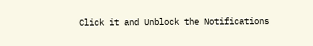Click it and Unblock the Notifications